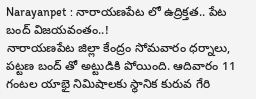Narayanpet : నారాయణపేట లో ఉద్రిక్తత.. పేట బంద్ విజయవంతం..!
నారాయణపేట జిల్లా కేంద్రం సోమవారం ధర్నాలు, పట్టణ బంద్ తో అట్టుడికి పోయింది. ఆదివారం 11 గంటల యాభై నిమిషాలకు స్థానిక కురువ గేరి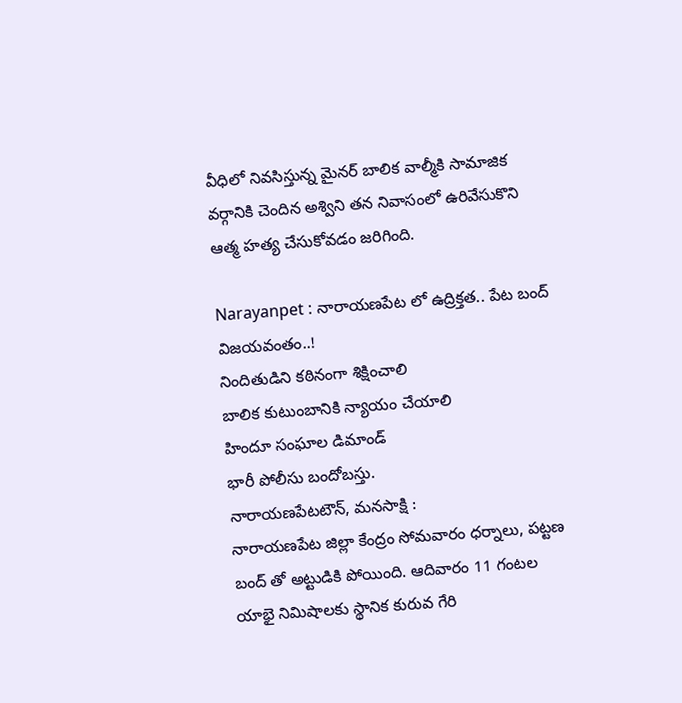వీధిలో నివసిస్తున్న మైనర్ బాలిక వాల్మీకి సామాజిక వర్గానికి చెందిన అశ్విని తన నివాసంలో ఉరివేసుకొని ఆత్మ హత్య చేసుకోవడం జరిగింది.

Narayanpet : నారాయణపేట లో ఉద్రిక్తత.. పేట బంద్ విజయవంతం..!
నిందితుడిని కఠినంగా శిక్షించాలి
బాలిక కుటుంబానికి న్యాయం చేయాలి
హిందూ సంఘాల డిమాండ్
భారీ పోలీసు బందోబస్తు.
నారాయణపేటటౌన్, మనసాక్షి :
నారాయణపేట జిల్లా కేంద్రం సోమవారం ధర్నాలు, పట్టణ బంద్ తో అట్టుడికి పోయింది. ఆదివారం 11 గంటల యాభై నిమిషాలకు స్థానిక కురువ గేరి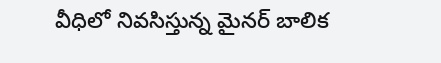వీధిలో నివసిస్తున్న మైనర్ బాలిక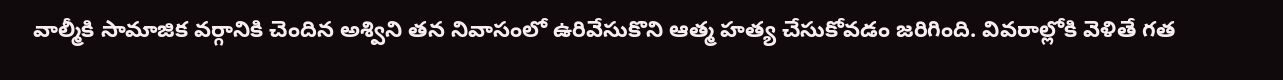వాల్మీకి సామాజిక వర్గానికి చెందిన అశ్విని తన నివాసంలో ఉరివేసుకొని ఆత్మ హత్య చేసుకోవడం జరిగింది. వివరాల్లోకి వెళితే గత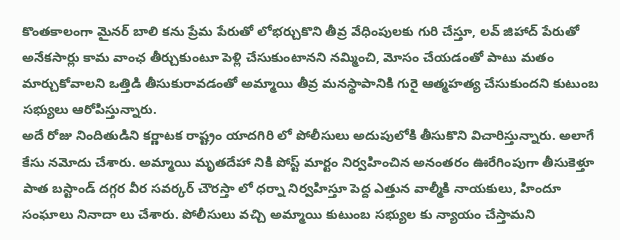కొంతకాలంగా మైనర్ బాలి కను ప్రేమ పేరుతో లోభర్చుకొని తీవ్ర వేధింపులకు గురి చేస్తూ, లవ్ జిహాద్ పేరుతో అనేకసార్లు కామ వాంఛ తీర్చుకుంటూ పెళ్లి చేసుకుంటానని నమ్మించి, మోసం చేయడంతో పాటు మతం మార్చుకోవాలని ఒత్తిడి తీసుకురావడంతో అమ్మాయి తీవ్ర మనస్థాపానికి గురై ఆత్మహత్య చేసుకుందని కుటుంబ సభ్యులు ఆరోపిస్తున్నారు.
అదే రోజు నిందితుడిని కర్ణాటక రాష్ట్రం యాదగిరి లో పోలీసులు అదుపులోకి తీసుకొని విచారిస్తున్నారు. అలాగే కేసు నమోదు చేశారు. అమ్మాయి మృతదేహా నికి పోస్ట్ మార్టం నిర్వహించిన అనంతరం ఊరేగింపుగా తీసుకెళ్తూ పాత బస్టాండ్ దగ్గర వీర సవర్కర్ చౌరస్తా లో ధర్నా నిర్వహిస్తూ పెద్ద ఎత్తున వాల్మీకి నాయకులు, హిందూ సంఘాలు నినాదా లు చేశారు. పోలీసులు వచ్చి అమ్మాయి కుటుంబ సభ్యుల కు న్యాయం చేస్తామని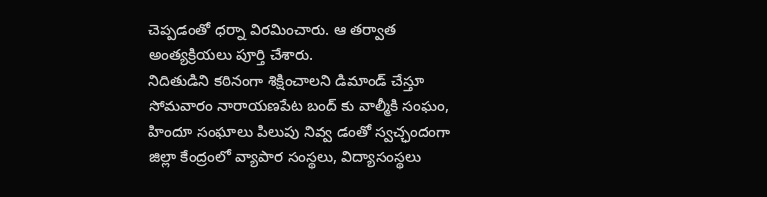చెప్పడంతో ధర్నా విరమించారు. ఆ తర్వాత అంత్యక్రియలు పూర్తి చేశారు.
నిదితుడిని కఠినంగా శిక్షించాలని డిమాండ్ చేస్తూ సోమవారం నారాయణపేట బంద్ కు వాల్మీకి సంఘం, హిందూ సంఘాలు పిలుపు నివ్వ డంతో స్వచ్ఛందంగా జిల్లా కేంద్రంలో వ్యాపార సంస్థలు, విద్యాసంస్థలు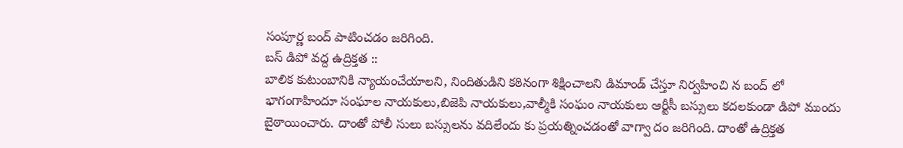సంపూర్ణ బంద్ పాటించడం జరిగింది.
బస్ డిపో వద్ద ఉద్రిక్తత ::
బాలిక కుటుంబానికి న్యాయంచేయాలని, నిందితుడిని కఠినంగా శిక్షించాలని డిమాండ్ చేస్తూ నిర్వహించి న బంద్ లో భాగంగాహిందూ సంఘాల నాయకులు,బిజెపి నాయకులు,వాల్మీకి సంఘం నాయకులు ఆర్టీసీ బస్సులు కదలకుండా డిపో ముందు బైఠాయించారు. దాంతో పోలీ సులు బస్సులను వదిలేందు కు ప్రయత్నించడంతో వాగ్వా దం జరిగింది. దాంతో ఉద్రిక్తత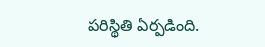పరిస్థితి ఏర్పడింది.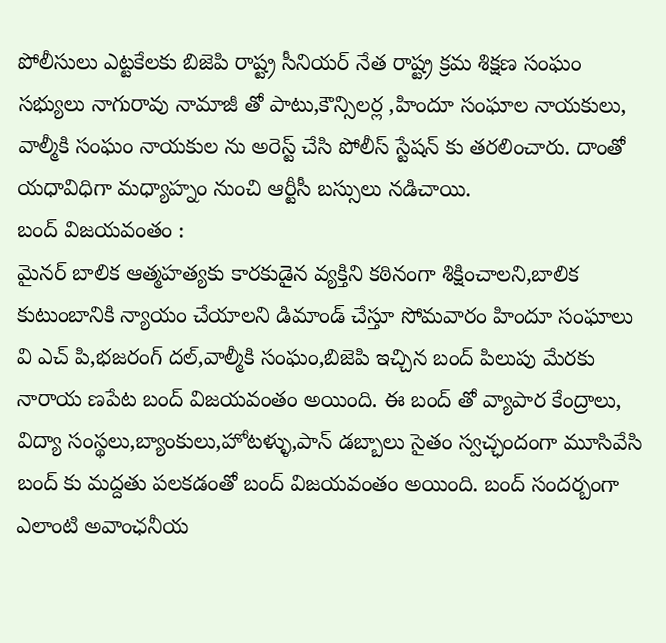పోలీసులు ఎట్టకేలకు బిజెపి రాష్ట్ర సీనియర్ నేత రాష్ట్ర క్రమ శిక్షణ సంఘం సభ్యులు నాగురావు నామాజీ తో పాటు,కౌన్సిలర్ల ,హిందూ సంఘాల నాయకులు, వాల్మీకి సంఘం నాయకుల ను అరెస్ట్ చేసి పోలీస్ స్టేషన్ కు తరలించారు. దాంతో యధావిధిగా మధ్యాహ్నం నుంచి ఆర్టీసీ బస్సులు నడిచాయి.
బంద్ విజయవంతం :
మైనర్ బాలిక ఆత్మహత్యకు కారకుడైన వ్యక్తిని కఠినంగా శిక్షించాలని,బాలిక కుటుంబానికి న్యాయం చేయాలని డిమాండ్ చేస్తూ సోమవారం హిందూ సంఘాలు వి ఎచ్ పి,భజరంగ్ దల్,వాల్మీకి సంఘం,బిజెపి ఇచ్చిన బంద్ పిలుపు మేరకు నారాయ ణపేట బంద్ విజయవంతం అయింది. ఈ బంద్ తో వ్యాపార కేంద్రాలు, విద్యా సంస్థలు,బ్యాంకులు,హోటళ్ళు,పాన్ డబ్బాలు సైతం స్వచ్ఛందంగా మూసివేసి బంద్ కు మద్దతు పలకడంతో బంద్ విజయవంతం అయింది. బంద్ సందర్బంగా ఎలాంటి అవాంఛనీయ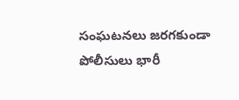సంఘటనలు జరగకుండా పోలీసులు భారీ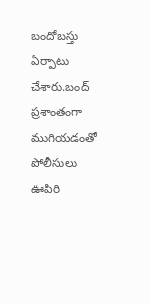బందోబస్తు ఏర్పాటు చేశారు.బంద్ ప్రశాంతంగా ముగియడంతో పోలీసులు ఊపిరి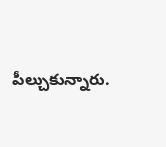పీల్చుకున్నారు.